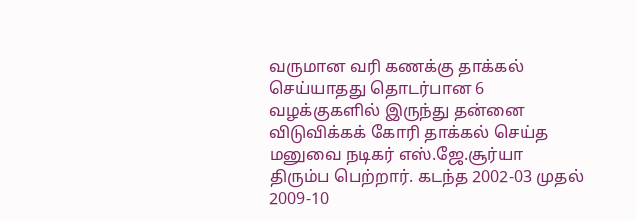வருமான வரி கணக்கு தாக்கல் செய்யாதது தொடர்பான 6 வழக்குகளில் இருந்து தன்னை விடுவிக்கக் கோரி தாக்கல் செய்த மனுவை நடிகர் எஸ்.ஜே.சூர்யா திரும்ப பெற்றார். கடந்த 2002-03 முதல் 2009-10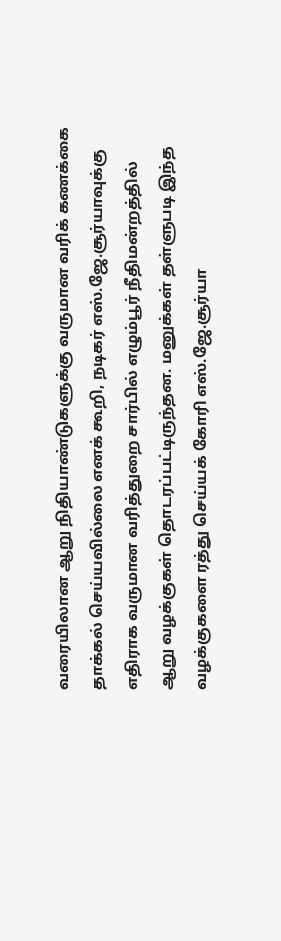வரையிலான ஆறு நிதியாண்டுகளுக்கு வருமான வரிக் கணக்கை தாக்கல் செய்யவில்லை எனக் கூறி, நடிகர் எஸ்.ஜே.சூர்யாவுக்கு எதிராக வருமான வரித்துறை சார்பில் எழும்பூர் நீதிமன்றத்தில் ஆறு வழக்குகள் தொடரப்பட்டிருந்தன. மனுக்கள் தள்ளுபடி இந்த வழக்குகளை ரத்து செய்யக் கோரி எஸ்.ஜே.சூர்யா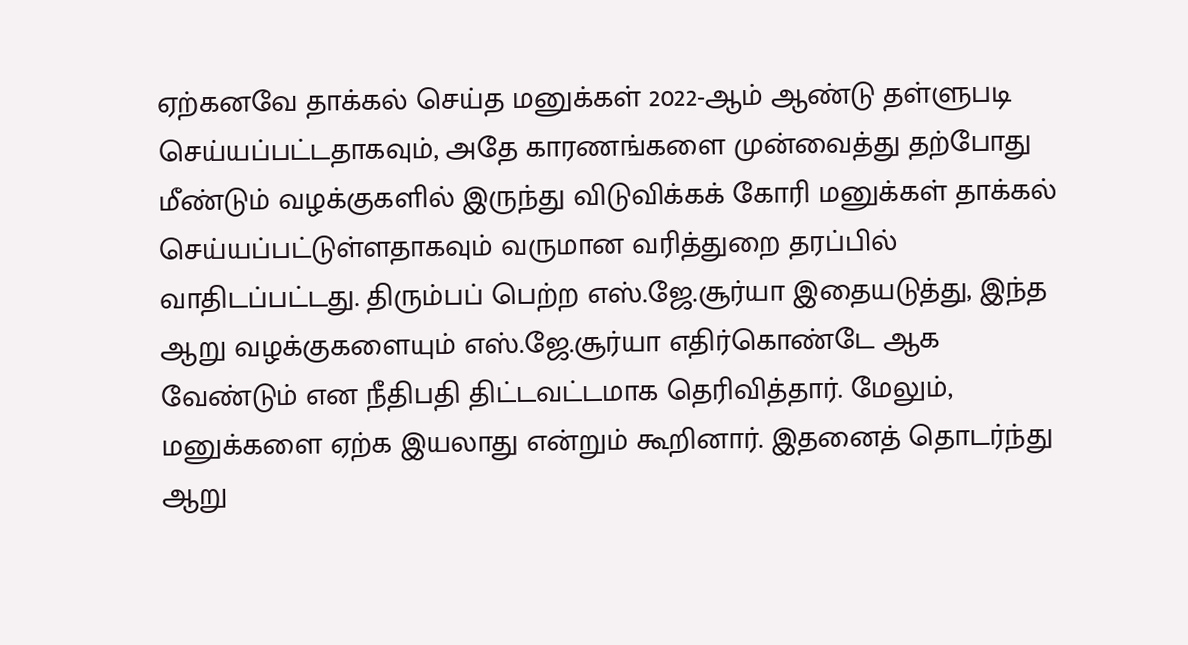ஏற்கனவே தாக்கல் செய்த மனுக்கள் 2022-ஆம் ஆண்டு தள்ளுபடி செய்யப்பட்டதாகவும், அதே காரணங்களை முன்வைத்து தற்போது மீண்டும் வழக்குகளில் இருந்து விடுவிக்கக் கோரி மனுக்கள் தாக்கல் செய்யப்பட்டுள்ளதாகவும் வருமான வரித்துறை தரப்பில் வாதிடப்பட்டது. திரும்பப் பெற்ற எஸ்.ஜே.சூர்யா இதையடுத்து, இந்த ஆறு வழக்குகளையும் எஸ்.ஜே.சூர்யா எதிர்கொண்டே ஆக வேண்டும் என நீதிபதி திட்டவட்டமாக தெரிவித்தார். மேலும், மனுக்களை ஏற்க இயலாது என்றும் கூறினார். இதனைத் தொடர்ந்து ஆறு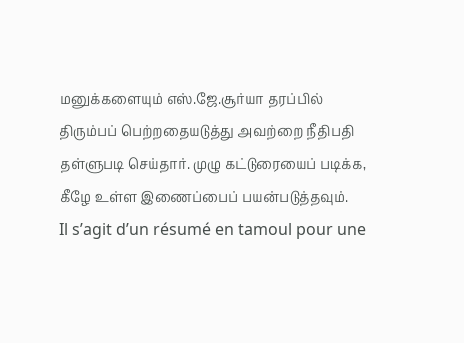மனுக்களையும் எஸ்.ஜே.சூர்யா தரப்பில் திரும்பப் பெற்றதையடுத்து அவற்றை நீதிபதி தள்ளுபடி செய்தார். முழு கட்டுரையைப் படிக்க, கீழே உள்ள இணைப்பைப் பயன்படுத்தவும்.
Il s’agit d’un résumé en tamoul pour une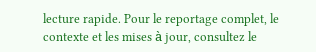lecture rapide. Pour le reportage complet, le contexte et les mises à jour, consultez le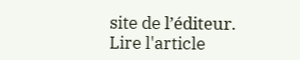site de l’éditeur.
Lire l'article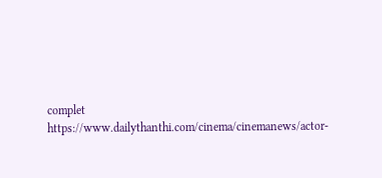complet
https://www.dailythanthi.com/cinema/cinemanews/actor-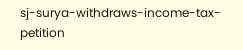sj-surya-withdraws-income-tax-petition